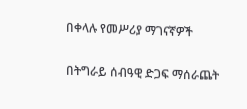በቀላሉ የመሥሪያ ማገናኛዎች

በትግራይ ሰብዓዊ ድጋፍ ማሰራጨት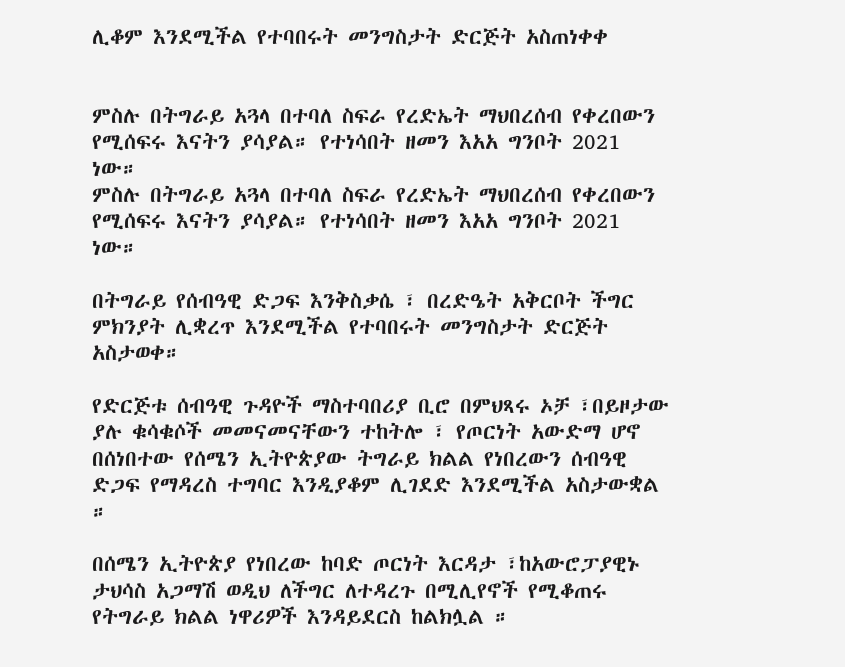ሊቆም እንደሚችል የተባበሩት መንግስታት ድርጅት አስጠነቀቀ


ምስሉ በትግራይ አጓላ በተባለ ስፍራ የረድኤት ማህበረሰብ የቀረበውን የሚሰፍሩ እናትን ያሳያል። የተነሳበት ዘመን እአአ ግንቦት 2021 ነው።
ምስሉ በትግራይ አጓላ በተባለ ስፍራ የረድኤት ማህበረሰብ የቀረበውን የሚሰፍሩ እናትን ያሳያል። የተነሳበት ዘመን እአአ ግንቦት 2021 ነው።

በትግራይ የሰብዓዊ ድጋፍ እንቅስቃሴ ፣ በረድዔት አቅርቦት ችግር ምክንያት ሊቋረጥ እንደሚችል የተባበሩት መንግስታት ድርጅት አስታወቀ።

የድርጅቱ ሰብዓዊ ጉዳዮች ማስተባበሪያ ቢሮ በምህጻሩ ኦቻ ፣በይዞታው ያሉ ቁሳቁሶች መመናመናቸውን ተከትሎ ፣ የጦርነት አውድማ ሆኖ በሰነበተው የሰሜን ኢትዮጵያው ትግራይ ክልል የነበረውን ሰብዓዊ ድጋፍ የማዳረስ ተግባር እንዲያቆም ሊገደድ እንደሚችል አስታውቋል ።

በሰሜን ኢትዮጵያ የነበረው ከባድ ጦርነት እርዳታ ፣ከአውሮፓያዊኑ ታህሳስ አጋማሽ ወዲህ ለችግር ለተዳረጉ በሚሊየኖች የሚቆጠሩ የትግራይ ክልል ነዋሪዎች እንዳይደርስ ከልክሏል ።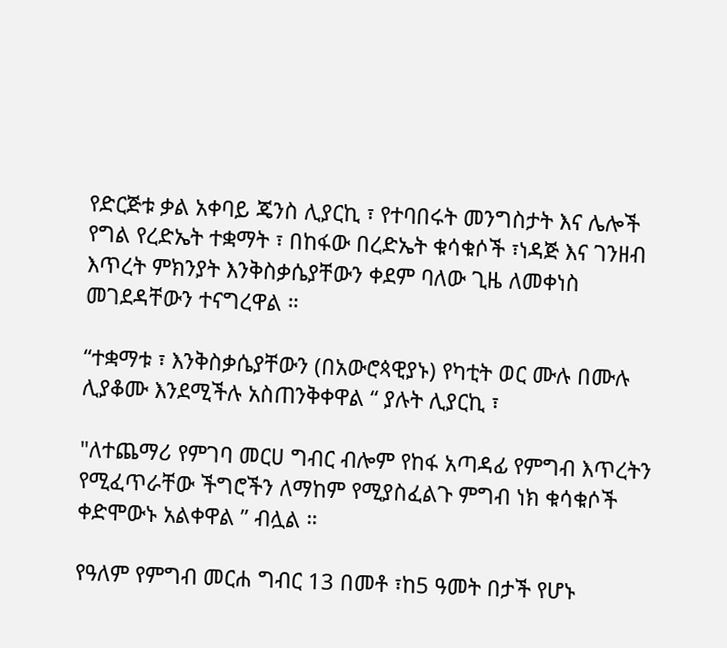የድርጅቱ ቃል አቀባይ ጄንስ ሊያርኪ ፣ የተባበሩት መንግስታት እና ሌሎች የግል የረድኤት ተቋማት ፣ በከፋው በረድኤት ቁሳቁሶች ፣ነዳጅ እና ገንዘብ እጥረት ምክንያት እንቅስቃሴያቸውን ቀደም ባለው ጊዜ ለመቀነስ መገደዳቸውን ተናግረዋል ።

“ተቋማቱ ፣ እንቅስቃሴያቸውን (በአውሮጳዊያኑ) የካቲት ወር ሙሉ በሙሉ ሊያቆሙ እንደሚችሉ አስጠንቅቀዋል “ ያሉት ሊያርኪ ፣

"ለተጨማሪ የምገባ መርሀ ግብር ብሎም የከፋ አጣዳፊ የምግብ እጥረትን የሚፈጥራቸው ችግሮችን ለማከም የሚያስፈልጉ ምግብ ነክ ቁሳቁሶች ቀድሞውኑ አልቀዋል ” ብሏል ።

የዓለም የምግብ መርሐ ግብር 13 በመቶ ፣ከ5 ዓመት በታች የሆኑ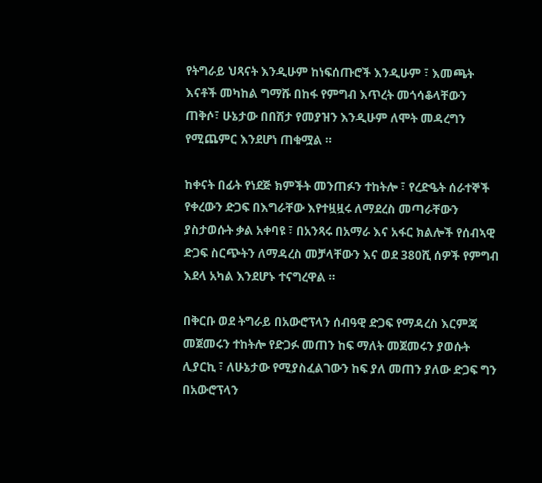የትግራይ ህጻናት እንዲሁም ከነፍሰጡሮች እንዲሁም ፣ እመጫት እናቶች መካከል ግማሹ በከፋ የምግብ እጥረት መጎሳቆላቸውን ጠቅሶ፣ ሁኔታው በበሽታ የመያዝን እንዲሁም ለሞት መዳረግን የሚጨምር እንደሆነ ጠቁሟል ።

ከቀናት በፊት የነደጅ ክምችት መንጠፉን ተከትሎ ፣ የረድዔት ሰራተኞች የቀረውን ድጋፍ በእግራቸው እየተዟዟሩ ለማደረስ መጣራቸውን ያስታወሱት ቃል አቀባዩ ፣ በአንጻሩ በአማራ እና አፋር ክልሎች የሰብኣዊ ድጋፍ ስርጭትን ለማዳረስ መቻላቸውን እና ወደ 380ሺ ሰዎች የምግብ እደላ አካል እንደሆኑ ተናግረዋል ።

በቅርቡ ወደ ትግራይ በአውሮፕላን ሰብዓዊ ድጋፍ የማዳረስ እርምጃ መጀመሩን ተከትሎ የድጋፉ መጠን ከፍ ማለት መጀመሩን ያወሱት ሊያርኪ ፣ ለሁኔታው የሚያስፈልገውን ከፍ ያለ መጠን ያለው ድጋፍ ግን በአውሮፕላን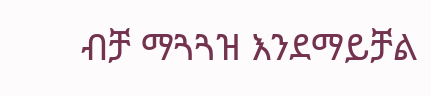ብቻ ማጓጓዝ እንደማይቻል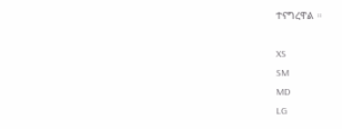ተናግረዋል ።

XS
SM
MD
LG